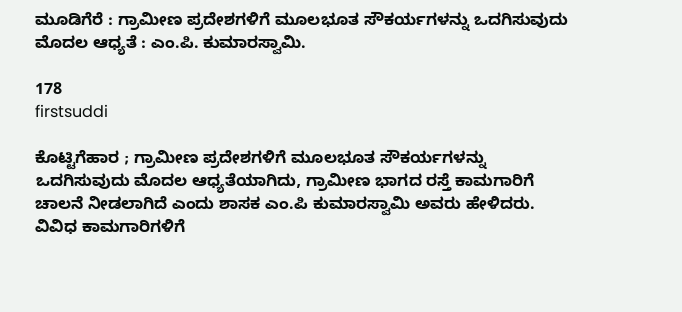ಮೂಡಿಗೆರೆ : ಗ್ರಾಮೀಣ ಪ್ರದೇಶಗಳಿಗೆ ಮೂಲಭೂತ ಸೌಕರ್ಯಗಳನ್ನು ಒದಗಿಸುವುದು ಮೊದಲ ಆಧ್ಯತೆ : ಎಂ.ಪಿ. ಕುಮಾರಸ್ವಾಮಿ.

178
firstsuddi

ಕೊಟ್ಟಿಗೆಹಾರ ; ಗ್ರಾಮೀಣ ಪ್ರದೇಶಗಳಿಗೆ ಮೂಲಭೂತ ಸೌಕರ್ಯಗಳನ್ನು ಒದಗಿಸುವುದು ಮೊದಲ ಆಧ್ಯತೆಯಾಗಿದು, ಗ್ರಾಮೀಣ ಭಾಗದ ರಸ್ತೆ ಕಾಮಗಾರಿಗೆ ಚಾಲನೆ ನೀಡಲಾಗಿದೆ ಎಂದು ಶಾಸಕ ಎಂ.ಪಿ ಕುಮಾರಸ್ವಾಮಿ ಅವರು ಹೇಳಿದರು. ವಿವಿಧ ಕಾಮಗಾರಿಗಳಿಗೆ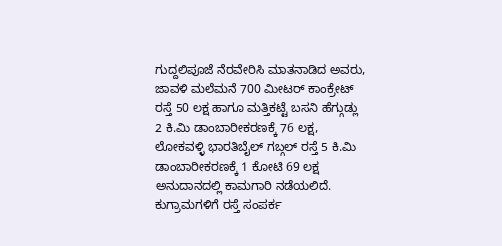ಗುದ್ದಲಿಪೂಜೆ ನೆರವೇರಿಸಿ ಮಾತನಾಡಿದ ಅವರು, ಜಾವಳಿ ಮಲೆಮನೆ 700 ಮೀಟರ್ ಕಾಂಕ್ರೇಟ್ ರಸ್ತೆ 50 ಲಕ್ಷ ಹಾಗೂ ಮತ್ತಿಕಟ್ಟೆ ಬಸನಿ ಹೆಗ್ಗುಡ್ಲು 2 ಕಿ.ಮಿ ಡಾಂಬಾರೀಕರಣಕ್ಕೆ 76 ಲಕ್ಷ, ಲೋಕವಳ್ಳಿ ಭಾರತಿಬೈಲ್ ಗಬ್ಗಲ್ ರಸ್ತೆ 5 ಕಿ.ಮಿ ಡಾಂಬಾರೀಕರಣಕ್ಕೆ 1 ಕೋಟಿ 69 ಲಕ್ಷ ಅನುದಾನದಲ್ಲಿ ಕಾಮಗಾರಿ ನಡೆಯಲಿದೆ. ಕುಗ್ರಾಮಗಳಿಗೆ ರಸ್ತೆ ಸಂಪರ್ಕ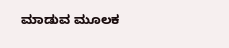ಮಾಡುವ ಮೂಲಕ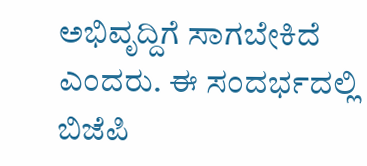ಅಭಿವೃದ್ದಿಗೆ ಸಾಗಬೇಕಿದೆ ಎಂದರು. ಈ ಸಂದರ್ಭದಲ್ಲಿ ಬಿಜೆಪಿ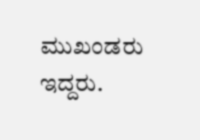ಮುಖಂಡರು ಇದ್ದರು.